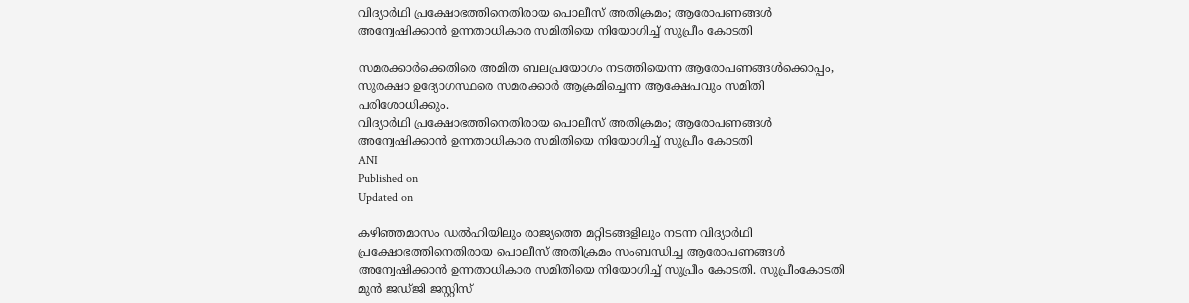വിദ്യാര്‍ഥി പ്രക്ഷോഭത്തിനെതിരായ പൊലീസ് അതിക്രമം; ആരോപണങ്ങള്‍ അന്വേഷിക്കാന്‍ ഉന്നതാധികാര സമിതിയെ നിയോഗിച്ച് സുപ്രീം കോടതി

സമരക്കാര്‍ക്കെതിരെ അമിത ബലപ്രയോഗം നടത്തിയെന്ന ആരോപണങ്ങള്‍ക്കൊപ്പം, സുരക്ഷാ ഉദ്യോഗസ്ഥരെ സമരക്കാര്‍ ആക്രമിച്ചെന്ന ആക്ഷേപവും സമിതി പരിശോധിക്കും.
വിദ്യാര്‍ഥി പ്രക്ഷോഭത്തിനെതിരായ പൊലീസ് അതിക്രമം; ആരോപണങ്ങള്‍ അന്വേഷിക്കാന്‍ ഉന്നതാധികാര സമിതിയെ നിയോഗിച്ച് സുപ്രീം കോടതി
ANI
Published on
Updated on

കഴിഞ്ഞമാസം ഡല്‍ഹിയിലും രാജ്യത്തെ മറ്റിടങ്ങളിലും നടന്ന വിദ്യാര്‍ഥി പ്രക്ഷോഭത്തിനെതിരായ പൊലീസ് അതിക്രമം സംബന്ധിച്ച ആരോപണങ്ങള്‍ അന്വേഷിക്കാന്‍ ഉന്നതാധികാര സമിതിയെ നിയോഗിച്ച് സുപ്രീം കോടതി. സുപ്രീംകോടതി മുന്‍ ജഡ്‌ജി ജസ്റ്റിസ്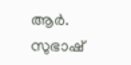ആര്‍. സുഭാഷ്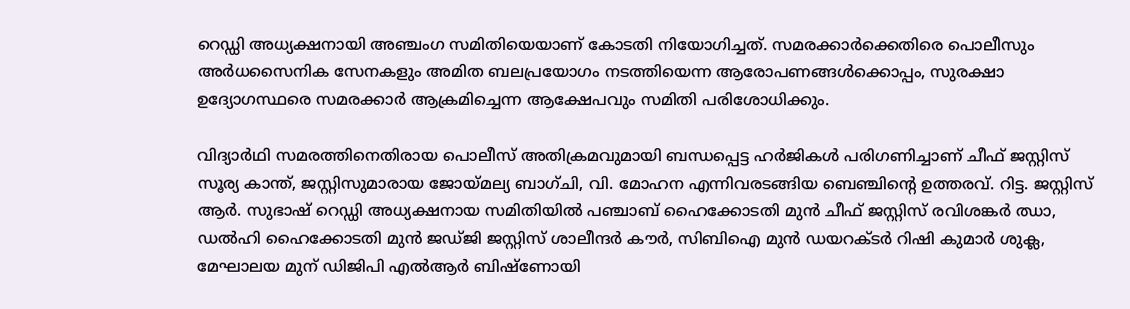റെഡ്ഡി അധ്യക്ഷനായി അഞ്ചംഗ സമിതിയെയാണ് കോടതി നിയോഗിച്ചത്. സമരക്കാര്‍ക്കെതിരെ പൊലീസും അര്‍ധസൈനിക സേനകളും അമിത ബലപ്രയോഗം നടത്തിയെന്ന ആരോപണങ്ങള്‍ക്കൊപ്പം, സുരക്ഷാ ഉദ്യോഗസ്ഥരെ സമരക്കാര്‍ ആക്രമിച്ചെന്ന ആക്ഷേപവും സമിതി പരിശോധിക്കും.

വിദ്യാര്‍ഥി സമരത്തിനെതിരായ പൊലീസ് അതിക്രമവുമായി ബന്ധപ്പെട്ട ഹര്‍ജികള്‍ പരിഗണിച്ചാണ് ചീഫ് ജസ്റ്റിസ് സൂര്യ കാന്ത്, ജസ്റ്റിസുമാരായ ജോയ്‌മല്യ ബാഗ്‌ചി, വി. മോഹന എന്നിവരടങ്ങിയ ബെഞ്ചിന്റെ ഉത്തരവ്. റിട്ട. ജസ്റ്റിസ് ആര്‍. സുഭാഷ് റെഡ്ഡി അധ്യക്ഷനായ സമിതിയില്‍ പഞ്ചാബ് ഹൈക്കോടതി മുന്‍ ചീഫ് ജസ്റ്റിസ് രവിശങ്കര്‍ ഝാ, ഡല്‍ഹി ഹൈക്കോടതി മുന്‍ ജഡ്‌ജി ജസ്റ്റിസ് ശാലീന്ദര്‍ കൗര്‍, സിബിഐ മുന്‍ ഡയറക്ടര്‍ റിഷി കുമാര്‍ ശുക്ല, മേഘാലയ മുന് ഡിജിപി എല്‍ആര്‍ ബിഷ്ണോയി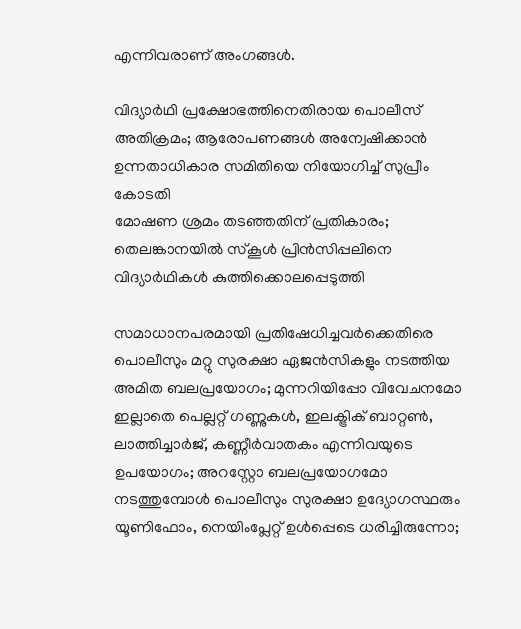എന്നിവരാണ് അംഗങ്ങള്‍.

വിദ്യാര്‍ഥി പ്രക്ഷോഭത്തിനെതിരായ പൊലീസ് അതിക്രമം; ആരോപണങ്ങള്‍ അന്വേഷിക്കാന്‍ ഉന്നതാധികാര സമിതിയെ നിയോഗിച്ച് സുപ്രീം കോടതി
മോഷണ ശ്രമം തടഞ്ഞതിന് പ്രതികാരം; തെലങ്കാനയിൽ സ്കൂൾ പ്രിൻസിപ്പലിനെ വിദ്യാർഥികൾ കുത്തിക്കൊലപ്പെടുത്തി

സമാധാനപരമായി പ്രതിഷേധിച്ചവര്‍ക്കെതിരെ പൊലീസും മറ്റു സുരക്ഷാ ഏജന്‍സികളും നടത്തിയ അമിത ബലപ്രയോഗം; മുന്നറിയിപ്പോ വിവേചനമോ ഇല്ലാതെ പെല്ലറ്റ് ഗണ്ണുകള്‍, ഇലക്ട്രിക് ബാറ്റണ്‍, ലാത്തിച്ചാര്‍ജ്, കണ്ണീര്‍വാതകം എന്നിവയുടെ ഉപയോഗം; അറസ്റ്റോ ബലപ്രയോഗമോ നടത്തുമ്പോള്‍ പൊലീസും സുരക്ഷാ ഉദ്യോഗസ്ഥരും യൂണിഫോം, നെയിംപ്ലേറ്റ് ഉള്‍പ്പെടെ ധരിച്ചിരുന്നോ;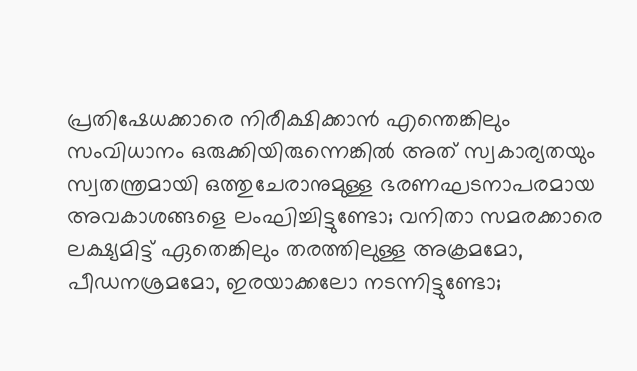പ്രതിഷേധക്കാരെ നിരീക്ഷിക്കാന്‍ എന്തെങ്കിലും സംവിധാനം ഒരുക്കിയിരുന്നെങ്കില്‍ അത് സ്വകാര്യതയും സ്വതന്ത്രമായി ഒത്തുചേരാനുമുള്ള ഭരണഘടനാപരമായ അവകാശങ്ങളെ ലംഘിച്ചിട്ടുണ്ടോ; വനിതാ സമരക്കാരെ ലക്ഷ്യമിട്ട് ഏതെങ്കിലും തരത്തിലുള്ള അക്രമമോ, പീഡനശ്രമമോ, ഇരയാക്കലോ നടന്നിട്ടുണ്ടോ;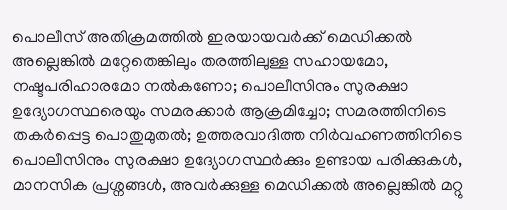പൊലീസ് അതിക്രമത്തില്‍ ഇരയായവര്‍ക്ക് മെഡിക്കല്‍ അല്ലെങ്കില്‍ മറ്റേതെങ്കിലും തരത്തിലുള്ള സഹായമോ, നഷ്ടപരിഹാരമോ നല്‍കണോ; പൊലീസിനും സുരക്ഷാ ഉദ്യോഗസ്ഥരെയും സമരക്കാര്‍ ആക്രമിച്ചോ; സമരത്തിനിടെ തകര്‍പ്പെട്ട പൊതുമുതല്‍; ഉത്തരവാദിത്ത നിര്‍വഹണത്തിനിടെ പൊലീസിനും സുരക്ഷാ ഉദ്യോഗസ്ഥര്‍ക്കും ഉണ്ടായ പരിക്കുകള്‍, മാനസിക പ്രശ്നങ്ങള്‍, അവര്‍ക്കുള്ള മെഡിക്കല്‍ അല്ലെങ്കില്‍ മറ്റു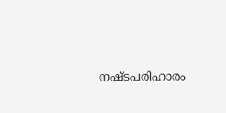നഷ്ടപരിഹാരം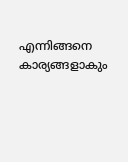എന്നിങ്ങനെ കാര്യങ്ങളാകും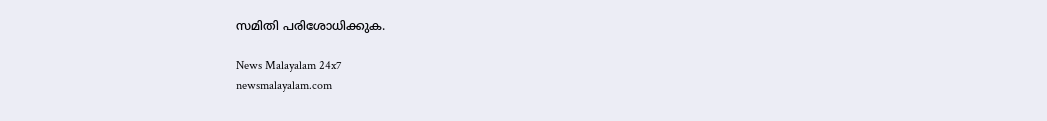സമിതി പരിശോധിക്കുക.

News Malayalam 24x7
newsmalayalam.com